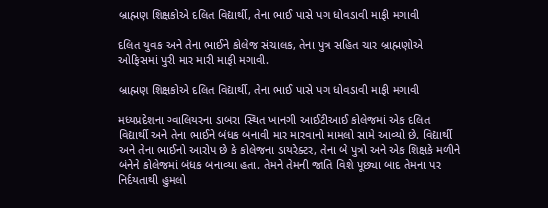બ્રાહ્મણ શિક્ષકોએ દલિત વિદ્યાર્થી, તેના ભાઈ પાસે પગ ધોવડાવી માફી મગાવી

દલિત યુવક અને તેના ભાઈને કોલેજ સંચાલક, તેના પુત્ર સહિત ચાર બ્રાહ્મણોએ ઓફિસમાં પુરી માર મારી માફી મગાવી.

બ્રાહ્મણ શિક્ષકોએ દલિત વિદ્યાર્થી, તેના ભાઈ પાસે પગ ધોવડાવી માફી મગાવી

મધ્યપ્રદેશના ગ્વાલિયરના ડાબરા સ્થિત ખાનગી આઈટીઆઈ કોલેજમાં એક દલિત વિદ્યાર્થી અને તેના ભાઈને બંધક બનાવી માર મારવાનો મામલો સામે આવ્યો છે. વિદ્યાર્થી અને તેના ભાઈનો આરોપ છે કે કોલેજના ડાયરેક્ટર, તેના બે પુત્રો અને એક શિક્ષકે મળીને બંનેને કોલેજમાં બંધક બનાવ્યા હતા. તેમને તેમની જાતિ વિશે પૂછ્યા બાદ તેમના પર નિર્દયતાથી હુમલો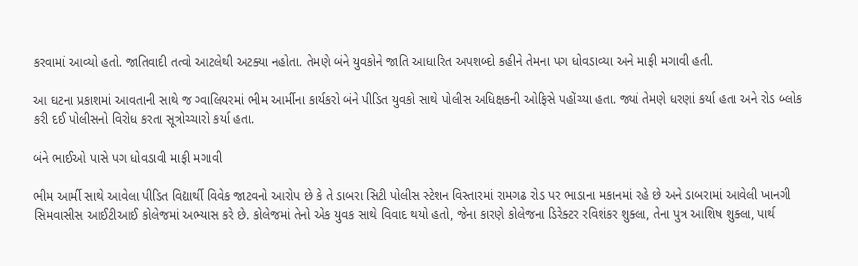કરવામાં આવ્યો હતો. જાતિવાદી તત્વો આટલેથી અટક્યા નહોતા. તેમણે બંને યુવકોને જાતિ આધારિત અપશબ્દો કહીને તેમના પગ ધોવડાવ્યા અને માફી મગાવી હતી.

આ ઘટના પ્રકાશમાં આવતાની સાથે જ ગ્વાલિયરમાં ભીમ આર્મીના કાર્યકરો બંને પીડિત યુવકો સાથે પોલીસ અધિક્ષકની ઓફિસે પહોંચ્યા હતા. જ્યાં તેમણે ધરણાં કર્યા હતા અને રોડ બ્લોક કરી દઈ પોલીસનો વિરોધ કરતા સૂત્રોચ્ચારો કર્યા હતા.

બંને ભાઈઓ પાસે પગ ધોવડાવી માફી મગાવી

ભીમ આર્મી સાથે આવેલા પીડિત વિદ્યાર્થી વિવેક જાટવનો આરોપ છે કે તે ડાબરા સિટી પોલીસ સ્ટેશન વિસ્તારમાં રામગઢ રોડ પર ભાડાના મકાનમાં રહે છે અને ડાબરામાં આવેલી ખાનગી સિમવાસીસ આઈટીઆઈ કોલેજમાં અભ્યાસ કરે છે. કોલેજમાં તેનો એક યુવક સાથે વિવાદ થયો હતો, જેના કારણે કોલેજના ડિરેક્ટર રવિશંકર શુક્લા, તેના પુત્ર આશિષ શુક્લા, પાર્થ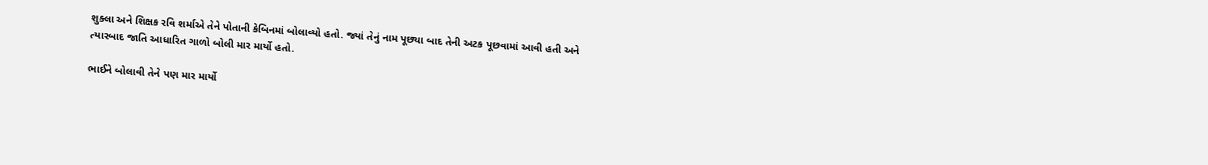શુક્લા અને શિક્ષક રવિ શર્માએ તેને પોતાની કેબિનમાં બોલાવ્યો હતો. જ્યાં તેનું નામ પૂછ્યા બાદ તેની અટક પૂછવામાં આવી હતી અને ત્યારબાદ જાતિ આધારિત ગાળો બોલી માર માર્યો હતો.

ભાઈને બોલાવી તેને પણ માર માર્યો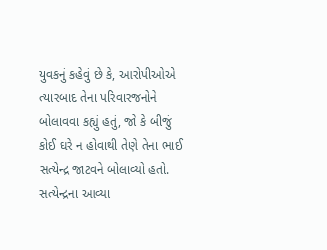યુવકનું કહેવું છે કે, આરોપીઓએ ત્યારબાદ તેના પરિવારજનોને બોલાવવા કહ્યું હતું, જો કે બીજું કોઈ ઘરે ન હોવાથી તેણે તેના ભાઈ સત્યેન્દ્ર જાટવને બોલાવ્યો હતો. સત્યેન્દ્રના આવ્યા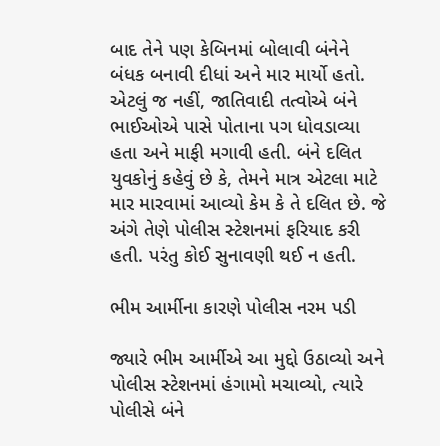બાદ તેને પણ કેબિનમાં બોલાવી બંનેને બંધક બનાવી દીધાં અને માર માર્યો હતો. એટલું જ નહીં, જાતિવાદી તત્વોએ બંને ભાઈઓએ પાસે પોતાના પગ ધોવડાવ્યા હતા અને માફી મગાવી હતી. બંને દલિત યુવકોનું કહેવું છે કે, તેમને માત્ર એટલા માટે માર મારવામાં આવ્યો કેમ કે તે દલિત છે. જે અંગે તેણે પોલીસ સ્ટેશનમાં ફરિયાદ કરી હતી. પરંતુ કોઈ સુનાવણી થઈ ન હતી.

ભીમ આર્મીના કારણે પોલીસ નરમ પડી

જ્યારે ભીમ આર્મીએ આ મુદ્દો ઉઠાવ્યો અને પોલીસ સ્ટેશનમાં હંગામો મચાવ્યો, ત્યારે પોલીસે બંને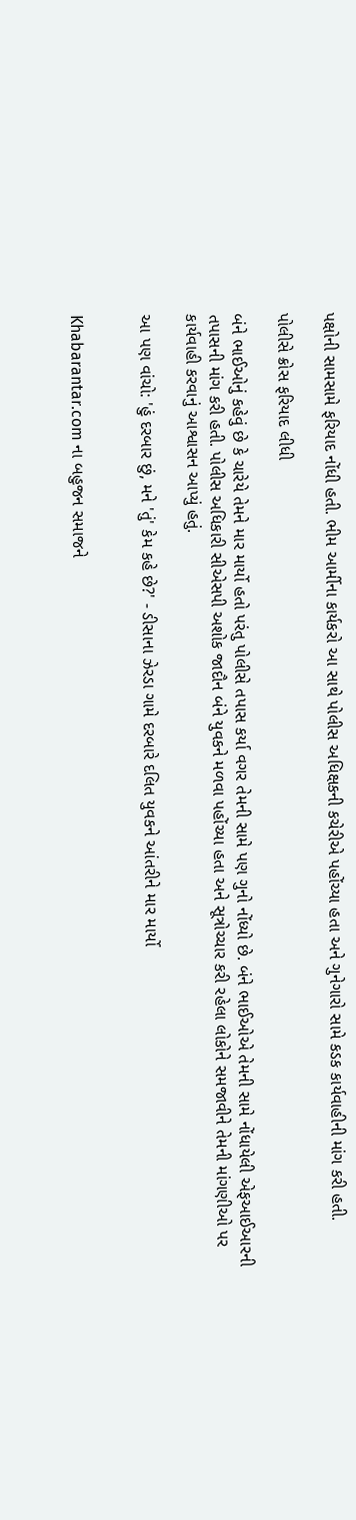પક્ષોની સામસામે ફરિયાદ નોંધી હતી. ભીમ આર્મીના કાર્યકરો આ સાથે પોલીસ અધિક્ષકની કચેરીએ પહોંચ્યા હતા અને ગુનેગારો સામે કડક કાર્યવાહીની માંગ કરી હતી.

પોલીસે ક્રોસ ફરિયાદ લીધી

બંને ભાઈઓનું કહેવું છે કે ચારેયે તેમને માર માર્યો હતો પરંતુ પોલીસે તપાસ કર્યા વગર તેમની સામે પણ ગુનો નોંધ્યો છે. બંને ભાઈઓએ તેમની સામે નોંધાયેલી એફઆઈઆરની તપાસની માંગ કરી હતી. પોલીસ અધિકારી સીએસપી અશોક જાદૌન બંને યુવકને મળવા પહોંચ્યા હતા અને સૂત્રોચ્ચાર કરી રહેલા લોકોને સમજાવીને તેમની માંગણીઓ પર કાર્યવાહી કરવાનું આશ્વાસન આપ્યું હતું.

આ પણ વાંચો: 'હું દરબાર છું, મને 'તું' કેમ કહે છે?' - ડીસાના ઝેરડા ગામે દરબારે દલિત યુવકને આંતરીને માર માર્યો


Khabarantar.com ના બહુજન સમાજને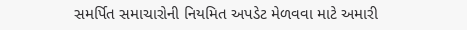સમર્પિત સમાચારોની નિયમિત અપડેટ મેળવવા માટે અમારી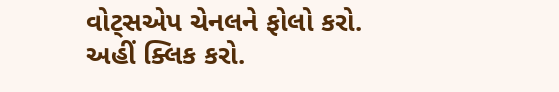વોટ્સએપ ચેનલને ફોલો કરો. અહીં ક્લિક કરો.